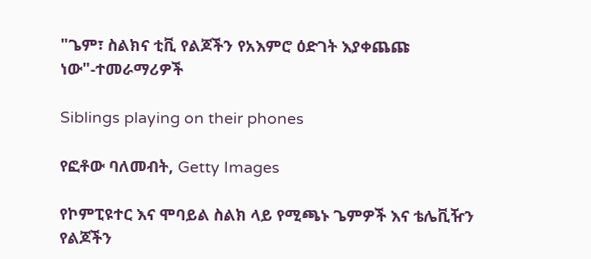"ጌም፣ ስልክና ቲቪ የልጆችን የአእምሮ ዕድገት እያቀጨጩ ነው"-ተመራማሪዎች

Siblings playing on their phones

የፎቶው ባለመብት, Getty Images

የኮምፒዩተር እና ሞባይል ስልክ ላይ የሚጫኑ ጌምዎች እና ቴሌቪዥን የልጆችን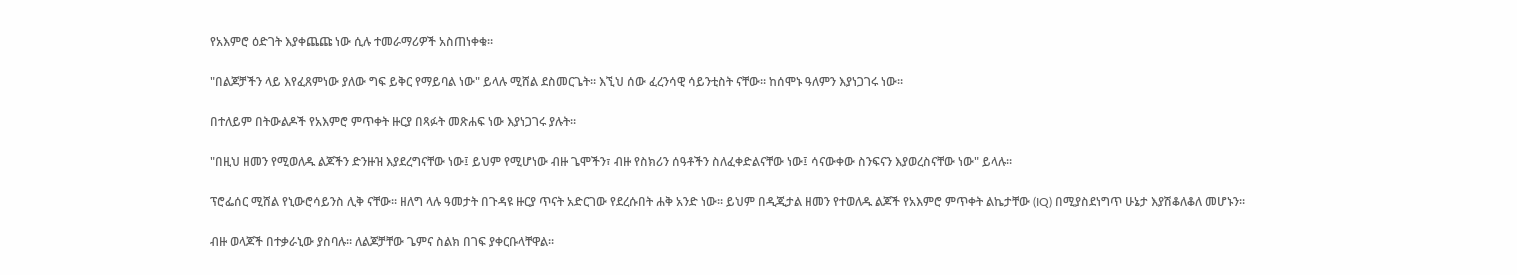የአእምሮ ዕድገት እያቀጨጩ ነው ሲሉ ተመራማሪዎች አስጠነቀቁ።

"በልጆቻችን ላይ እየፈጸምነው ያለው ግፍ ይቅር የማይባል ነው" ይላሉ ሚሸል ደስመርጌት። እኚህ ሰው ፈረንሳዊ ሳይንቲስት ናቸው። ከሰሞኑ ዓለምን እያነጋገሩ ነው።

በተለይም በትውልዶች የአእምሮ ምጥቀት ዙርያ በጻፉት መጽሐፍ ነው እያነጋገሩ ያሉት።

"በዚህ ዘመን የሚወለዱ ልጆችን ድንዙዝ እያደረግናቸው ነው፤ ይህም የሚሆነው ብዙ ጌሞችን፣ ብዙ የስክሪን ሰዓቶችን ስለፈቀድልናቸው ነው፤ ሳናውቀው ስንፍናን እያወረስናቸው ነው" ይላሉ።

ፕሮፌሰር ሚሸል የኒውሮሳይንስ ሊቅ ናቸው። ዘለግ ላሉ ዓመታት በጉዳዩ ዙርያ ጥናት አድርገው የደረሱበት ሐቅ አንድ ነው። ይህም በዲጂታል ዘመን የተወለዱ ልጆች የአእምሮ ምጥቀት ልኬታቸው (IQ) በሚያስደነግጥ ሁኔታ እያሽቆለቆለ መሆኑን።

ብዙ ወላጆች በተቃራኒው ያስባሉ። ለልጆቻቸው ጌምና ስልክ በገፍ ያቀርቡላቸዋል።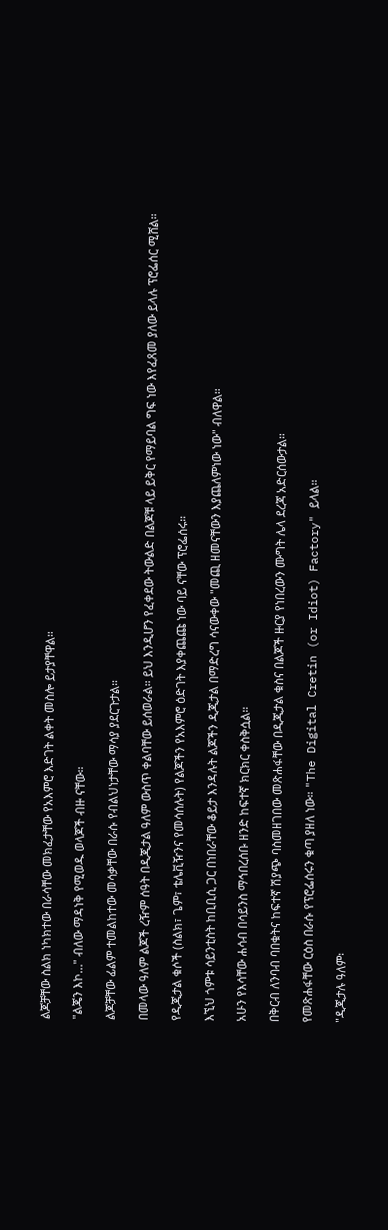ልጆቻቸው ስልክ ነካክተው በራሳቸው መክፈታቸው የአእምሮ እድገት ልቀት መስሎ ይታያቸዋል።

"ልጄን እኮ…" ብለው ማዳነቅ የሚወዱ ወላጆች ብዙ ናቸው።

ልጆቻቸው ፊልም ተመልከተው መሳቃቸው በራሱ የብልህነታቸው ማሳያ ያደርጉታል።

በመላው ዓለም ልጆች ረዥም ሰዓት በዲጂታል ዓለም ውስጥ ቀልባቸው ይሰወራል። ይህ እንዲሆን የፈቀደው ትውልድ በልጆቹ ላይ ይቅር የማይባል ግፍ ነው እየፈጸመ ያለው ይላሉ ፕሮፌሰር ሚሸል።

የዲጂታል ቁሶች (ስልክ፣ ጌም፣ ቴሌቪዥንና የመሳሰሉት) የልጆችን የአእምሮ ዕድገት እያቀጨጩ ነው ባይ ናቸው ፕሮፌሰሩ።

እኚህ ጎምቱ ሳይንቲስት ከቢቢሲ ጋር በነበራቸው ቆይታ እንዳሉት ልጆችን ዲጂታል በማድረግ ሳናውቀው "መጪ ዘመናቸውን እያጨለምነው ነው" ብለዋል።

አሁን የእሳቸው ሐሳብ በሳይንስ ማኅበረሰቡ ዘንድ ከፍተኛ ክርክር ቀስቅሷል።

በቅርብ ለንባብ ባበቁትና ከፍተኛ ሽያጭ ባስመዘገበው መጽሐፋቸው በዲጂታል ቁስና በልጆች ዙርያ የነበረውን ሙግት ሌላ ደረጃ አድርሰውታል።

የመጽሐፋቸው ርዕስ በራሱ የፕሮፌሰሩን ቁጣ ያዘለ ነው። "The Digital Cretin (or Idiot) Factory" ይላል።

"ዲጂታሉ ዓለም፡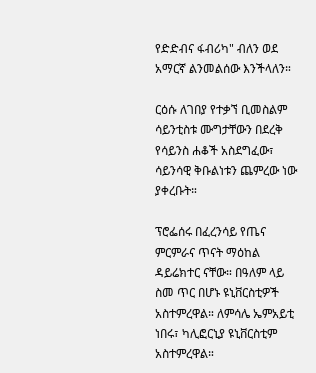የድድብና ፋብሪካ" ብለን ወደ አማርኛ ልንመልሰው እንችላለን።

ርዕሱ ለገበያ የተቃኘ ቢመስልም ሳይንቲስቱ ሙግታቸውን በደረቅ የሳይንስ ሐቆች አስደግፈው፣ ሳይንሳዊ ቅቡልነቱን ጨምረው ነው ያቀረቡት።

ፕሮፌሰሩ በፈረንሳይ የጤና ምርምራና ጥናት ማዕከል ዳይሬክተር ናቸው። በዓለም ላይ ስመ ጥር በሆኑ ዩኒቨርስቲዎች አስተምረዋል። ለምሳሌ ኤምአይቲ ነበሩ፣ ካሊፎርኒያ ዩኒቨርስቲም አስተምረዋል።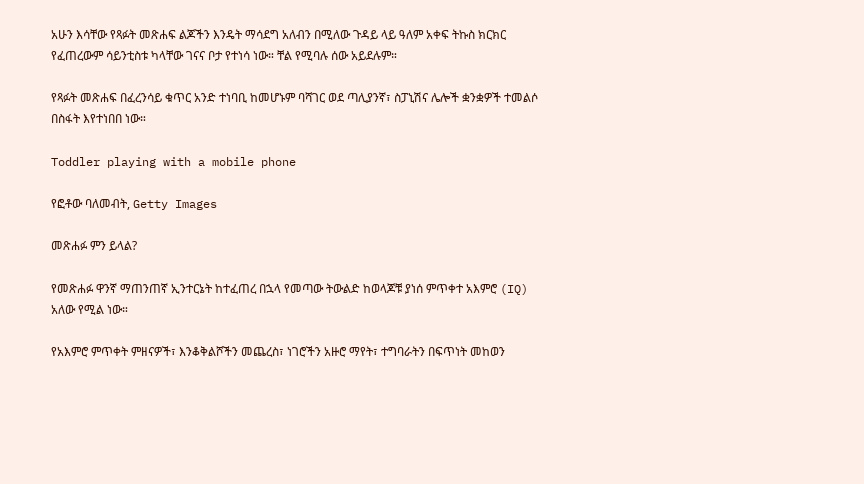አሁን እሳቸው የጻፉት መጽሐፍ ልጆችን እንዴት ማሳደግ አለብን በሚለው ጉዳይ ላይ ዓለም አቀፍ ትኩስ ክርክር የፈጠረውም ሳይንቲስቱ ካላቸው ገናና ቦታ የተነሳ ነው። ቸል የሚባሉ ሰው አይደሉም።

የጻፉት መጽሐፍ በፈረንሳይ ቁጥር አንድ ተነባቢ ከመሆኑም ባሻገር ወደ ጣሊያንኛ፣ ስፓኒሽና ሌሎች ቋንቋዎች ተመልሶ በስፋት እየተነበበ ነው።

Toddler playing with a mobile phone

የፎቶው ባለመብት, Getty Images

መጽሐፉ ምን ይላል?

የመጽሐፉ ዋንኛ ማጠንጠኛ ኢንተርኔት ከተፈጠረ በኋላ የመጣው ትውልድ ከወላጆቹ ያነሰ ምጥቀተ አእምሮ (IQ) አለው የሚል ነው።

የአእምሮ ምጥቀት ምዘናዎች፣ እንቆቅልሾችን መጨረስ፣ ነገሮችን አዙሮ ማየት፣ ተግባራትን በፍጥነት መከወን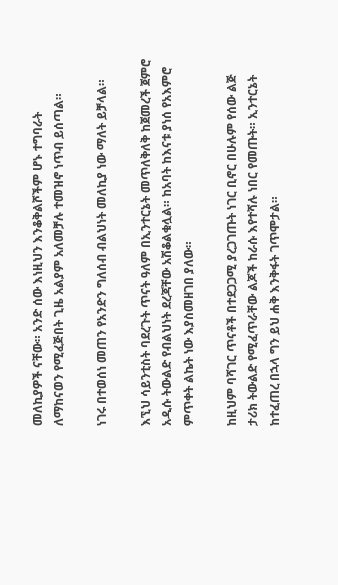መለኪያዎች ናቸው። አንድ ሰው እነዚህን እንቆቅልሾችም ሆኑ ተግባራት ለማከናወን የሚፈጅበት ጊዜ አልያም አለመቻሉ ተመዝኖ ነጥብ ይሰጣል።

ነገሩ በተወሰነ መጠን የአንድን ግለሰብ ብልህነት መለኪያ ነው ማለት ይቻላል።

እኚህ ሳይንቲስት ባደረጉት ጥናት ዓለም በኢንተርኔት መጥለቅለቅ ከጀመረች ጀምሮ አዲሱ ትውልድ የብልህነት ደረጃቸው አሽቆልቁሏል። ከአባት ከእናቱ ያነሰ የአእምሮ ምጥቀት ልኬት ነው እያስመዘገበ ያለው።

ከዚህም ባሻገር ጥናቶች በተደጋጋሚ ያረጋገጡት ነገር ቢኖር በሁሉም የሰው ልጅ ታሪክ ትውልድ የሚፈጥራቸው ልጆች ከራሱ እየተሻሉ ነበር የመጡት። ኢንተርኔት ከተፈጠረ በኋላ ግን ይህ ሐቅ እንቅፋት ገጥሞታል።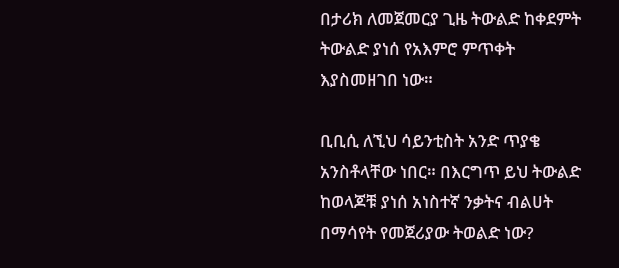በታሪክ ለመጀመርያ ጊዜ ትውልድ ከቀደምት ትውልድ ያነሰ የአእምሮ ምጥቀት እያስመዘገበ ነው።

ቢቢሲ ለኚህ ሳይንቲስት አንድ ጥያቄ አንስቶላቸው ነበር። በእርግጥ ይህ ትውልድ ከወላጆቹ ያነሰ አነስተኛ ንቃትና ብልሀት በማሳየት የመጀሪያው ትወልድ ነው?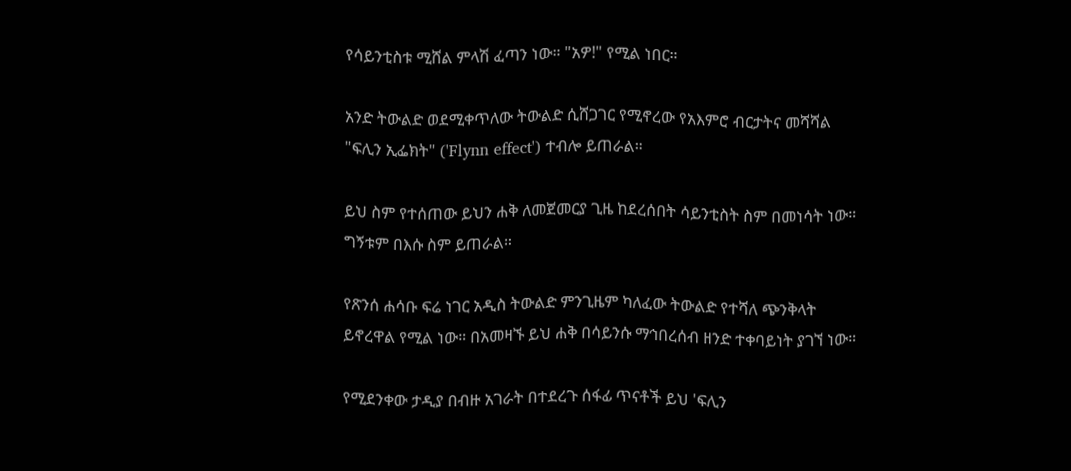የሳይንቲስቱ ሚሸል ምላሽ ፈጣን ነው። "አዎ!" የሚል ነበር።

አንድ ትውልድ ወደሚቀጥለው ትውልድ ሲሸጋገር የሚኖረው የአእምሮ ብርታትና መሻሻል "ፍሊን ኢፌክት" ('Flynn effect') ተብሎ ይጠራል።

ይህ ስም የተሰጠው ይህን ሐቅ ለመጀመርያ ጊዜ ከደረሰበት ሳይንቲስት ስም በመነሳት ነው። ግኝቱም በእሱ ስም ይጠራል።

የጽንሰ ሐሳቡ ፍሬ ነገር አዲስ ትውልድ ምንጊዜም ካለፈው ትውልድ የተሻለ ጭንቅላት ይኖረዋል የሚል ነው። በአመዛኙ ይህ ሐቅ በሳይንሱ ማኅበረሰብ ዘንድ ተቀባይነት ያገኘ ነው።

የሚደንቀው ታዲያ በብዙ አገራት በተደረጉ ሰፋፊ ጥናቶች ይህ 'ፍሊን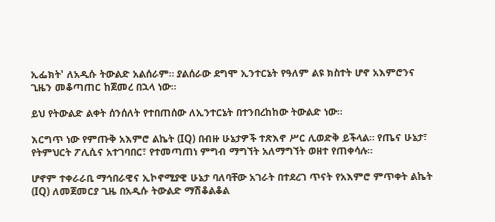ኢፌክት' ለአዲሱ ትውልድ አልሰራም። ያልሰራው ደግሞ ኢንተርኔት የዓለም ልዩ ክስተት ሆኖ አእምሮንና ጊዜን መቆጣጠር ከጀመረ በኋላ ነው።

ይህ የትውልድ ልቀት ሰንሰለት የተበጠሰው ለኢንተርኔት በተንበረከከው ትውልድ ነው።

እርግጥ ነው የምጡቅ አእምሮ ልኬት (IQ) በብዙ ሁኔታዎች ተጽእኖ ሥር ሊወድቅ ይችላል። የጤና ሁኔታ፣ የትምህርት ፖሊሲና አተገባበር፣ የተመጣጠነ ምግብ ማግኘት አለማግኘት ወዘተ የጠቀሳሉ።

ሆኖም ተቀራራቢ ማኅበራዊና ኢኮኖሚያዊ ሁኔታ ባለባቸው አገራት በተደረገ ጥናት የአእምሮ ምጥቀት ልኬት (IQ) ለመጀመርያ ጊዜ በአዲሱ ትውልድ ማሽቆልቆል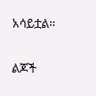አሳይቷል።

ልጆች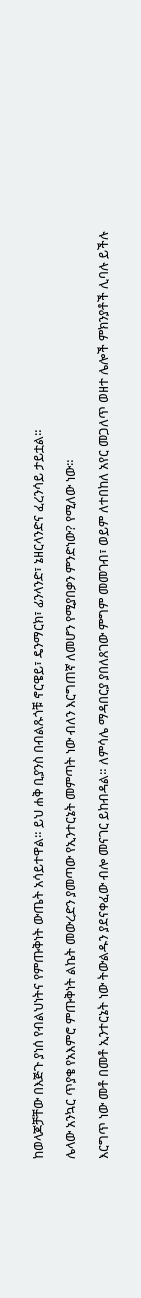ከወላጆቻቸው በእጅጉ ያነሰ የብልህነትና የምጡቅነት ውጤት አሳይተዋል። ይህ ሐቅ ቢያንስ በብልጹጎቹ ኖርዌይ፣ ዴንማርክ፣ ፊንላንድ፣ ኔዘርላንድና ፈረንሳይ ታይቷል።

ሌላው አንኳር ጥያቄ የአእምሮ ምጡቅነት ልኬት መውረድን ያመጣው የኢንተርኔት መምጣት ነው ብለን እርግጠኛ ለመሆን የሚያበቃን ምንድነው? የሚለው ነው።

እርግጥ ነው መቶ በመቶ ኢንተርኔት ነው ትውልዱን ያደናቀፈው ብሎ መናገር ይከብዳል። ለምሳሌ ማዳበርያ ያበለጸገው ምግም መመገብ፣ ወይም ለተበከለ አየር መጋለጥ ወዘተ ሌሎች ምክንያቶች ሊባሉ ይችሉ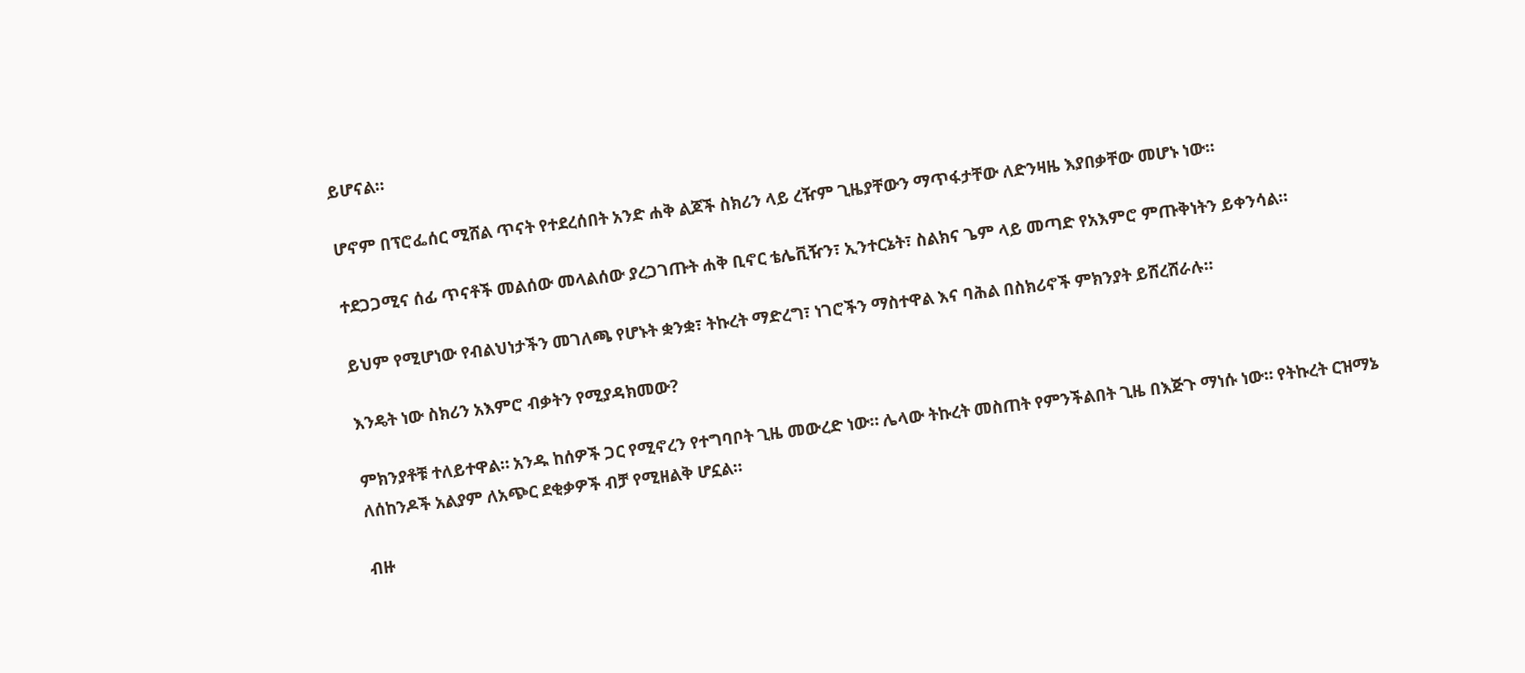ይሆናል።

ሆኖም በፕሮፌሰር ሚሸል ጥናት የተደረሰበት አንድ ሐቅ ልጆች ስክሪን ላይ ረዥም ጊዜያቸውን ማጥፋታቸው ለድንዛዜ እያበቃቸው መሆኑ ነው።

ተደጋጋሚና ሰፊ ጥናቶች መልሰው መላልሰው ያረጋገጡት ሐቅ ቢኖር ቴሌቪዥን፣ ኢንተርኔት፣ ስልክና ጌም ላይ መጣድ የአእምሮ ምጡቅነትን ይቀንሳል።

ይህም የሚሆነው የብልህነታችን መገለጫ የሆኑት ቋንቋ፣ ትኩረት ማድረግ፣ ነገሮችን ማስተዋል እና ባሕል በስክሪኖች ምክንያት ይሸረሸራሉ።

እንዴት ነው ስክሪን አእምሮ ብቃትን የሚያዳክመው?

ምክንያቶቹ ተለይተዋል። አንዱ ከሰዎች ጋር የሚኖረን የተግባቦት ጊዜ መውረድ ነው። ሌላው ትኩረት መስጠት የምንችልበት ጊዜ በእጅጉ ማነሱ ነው። የትኩረት ርዝማኔ ለሰከንዶች አልያም ለአጭር ደቂቃዎች ብቻ የሚዘልቅ ሆኗል።

ብዙ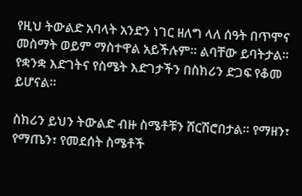የዚህ ትውልድ አባላት አንድን ነገር ዘለግ ላለ ሰዓት በጥሞና መስማት ወይም ማስተዋል አይችሉም። ልባቸው ይባትታል። የቋንቋ እድገትና የስሜት እድገታችን በስክሪን ድጋፍ የቆመ ይሆናል።

ስክሪን ይህን ትውልድ ብዙ ስሜቶቹን ሸርሽሮበታል። የማዘን፣ የማጤን፣ የመደሰት ስሜቶች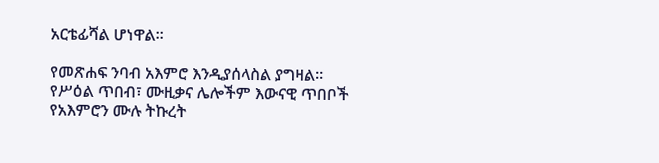አርቴፊሻል ሆነዋል።

የመጽሐፍ ንባብ አእምሮ እንዲያሰላስል ያግዛል። የሥዕል ጥበብ፣ ሙዚቃና ሌሎችም እውናዊ ጥበቦች የአእምሮን ሙሉ ትኩረት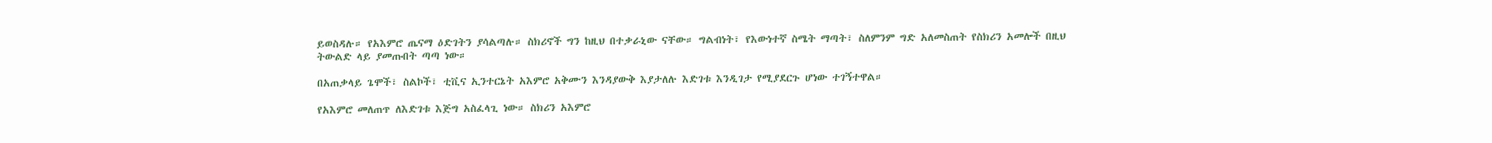ይወስዳሉ። የአእምሮ ጤናማ ዕድገትን ያሳልጣሉ። ስክሪኖች ግን ከዚህ በተቃራኒው ናቸው። ግልብነት፣ የእውነተኛ ስሜት ማጣት፣ ስለምንም ግድ አለመስጠት የስክሪን አመሎች በዚህ ትውልድ ላይ ያመጡበት ጣጣ ነው።

በአጠቃላይ ጌሞች፣ ስልኮች፣ ቲቪና ኢንተርኔት አእምሮ አቅሙን እንዳያውቅ እያታለሉ እድገቱ እንዲገታ የሚያደርጉ ሆነው ተገኝተዋል።

የአእምሮ መለጠጥ ለእድገቱ እጅግ አስፈላጊ ነው። ስክሪን አእምሮ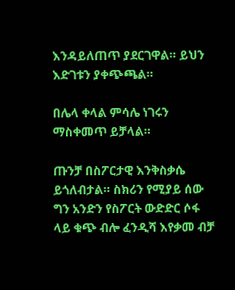እንዳይለጠጥ ያደርገዋል። ይህን እድገቱን ያቀጭጫል።

በሌላ ቀላል ምሳሌ ነገሩን ማስቀመጥ ይቻላል።

ጡንቻ በስፖርታዊ እንቅስቃሴ ይጎለብታል። ስክሪን የሚያይ ሰው ግን አንድን የስፖርት ውድድር ሶፋ ላይ ቁጭ ብሎ ፈንዲሻ እየቃመ ብቻ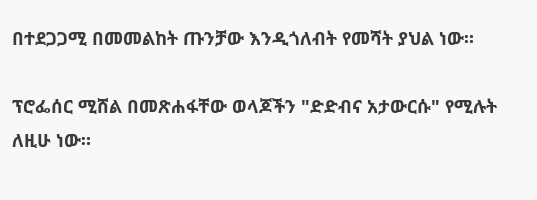በተደጋጋሚ በመመልከት ጡንቻው እንዲጎለብት የመሻት ያህል ነው።

ፕሮፌሰር ሚሸል በመጽሐፋቸው ወላጆችን "ድድብና አታውርሱ" የሚሉት ለዚሁ ነው።